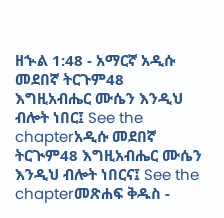ዘኍል 1:48 - አማርኛ አዲሱ መደበኛ ትርጉም48 እግዚአብሔር ሙሴን እንዲህ ብሎት ነበር፤ See the chapterአዲሱ መደበኛ ትርጒም48 እግዚአብሔር ሙሴን እንዲህ ብሎት ነበርና፤ See the chapterመጽሐፍ ቅዱስ -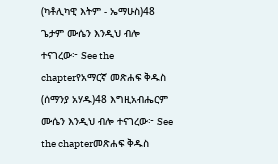(ካቶሊካዊ እትም - ኤማሁስ)48 ጌታም ሙሴን እንዲህ ብሎ ተናገረው፦ See the chapterየአማርኛ መጽሐፍ ቅዱስ (ሰማንያ አሃዱ)48 እግዚአብሔርም ሙሴን እንዲህ ብሎ ተናገረው፦ See the chapterመጽሐፍ ቅዱስ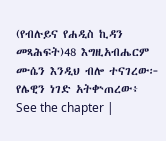(የብሉይና የሐዲስ ኪዳን መጻሕፍት)48 እግዚአብሔርም ሙሴን እንዲህ ብሎ ተናገረው፦ የሌዊን ነገድ አትቍጠረው፥ See the chapter |